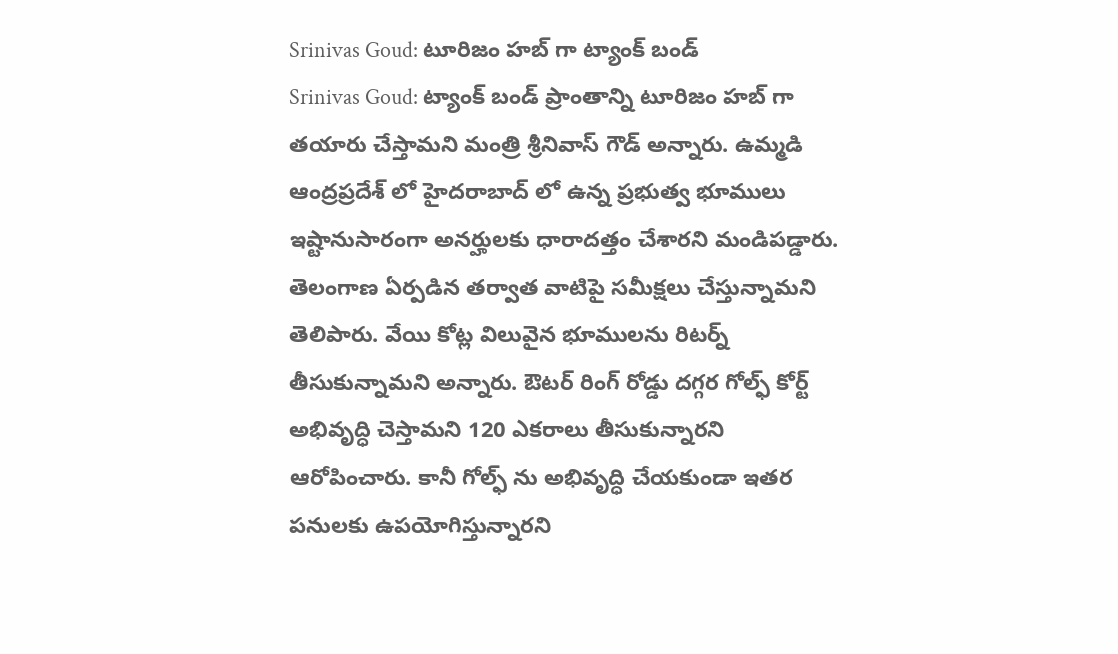Srinivas Goud: టూరిజం హబ్ గా ట్యాంక్ బండ్
Srinivas Goud: ట్యాంక్ బండ్ ప్రాంతాన్ని టూరిజం హబ్ గా తయారు చేస్తామని మంత్రి శ్రీనివాస్ గౌడ్ అన్నారు. ఉమ్మడి ఆంద్రప్రదేశ్ లో హైదరాబాద్ లో ఉన్న ప్రభుత్వ భూములు ఇష్టానుసారంగా అనర్హులకు ధారాదత్తం చేశారని మండిపడ్డారు. తెలంగాణ ఏర్పడిన తర్వాత వాటిపై సమీక్షలు చేస్తున్నామని తెలిపారు. వేయి కోట్ల విలువైన భూములను రిటర్న్ తీసుకున్నామని అన్నారు. ఔటర్ రింగ్ రోడ్డు దగ్గర గోల్ఫ్ కోర్ట్ అభివృద్ధి చెస్తామని 120 ఎకరాలు తీసుకున్నారని ఆరోపించారు. కానీ గోల్ఫ్ ను అభివృద్ధి చేయకుండా ఇతర పనులకు ఉపయోగిస్తున్నారని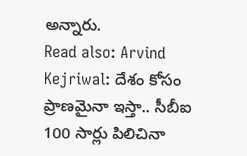అన్నారు.
Read also: Arvind Kejriwal: దేశం కోసం ప్రాణమైనా ఇస్తా.. సీబీఐ 100 సార్లు పిలిచినా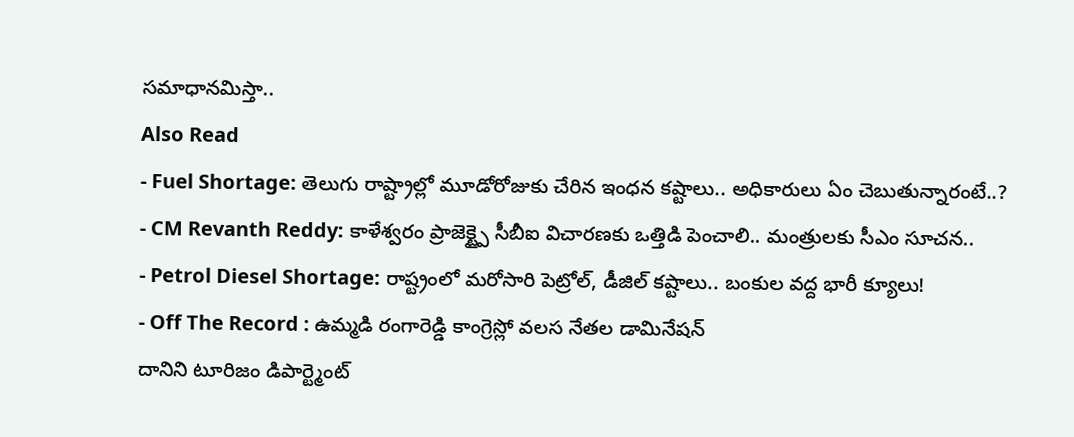సమాధానమిస్తా..
Also Read
- Fuel Shortage: తెలుగు రాష్ట్రాల్లో మూడోరోజుకు చేరిన ఇంధన కష్టాలు.. అధికారులు ఏం చెబుతున్నారంటే..?
- CM Revanth Reddy: కాళేశ్వరం ప్రాజెక్ట్పై సీబీఐ విచారణకు ఒత్తిడి పెంచాలి.. మంత్రులకు సీఎం సూచన..
- Petrol Diesel Shortage: రాష్ట్రంలో మరోసారి పెట్రోల్, డీజిల్ కష్టాలు.. బంకుల వద్ద భారీ క్యూలు!
- Off The Record : ఉమ్మడి రంగారెడ్డి కాంగ్రెస్లో వలస నేతల డామినేషన్
దానిని టూరిజం డిపార్ట్మెంట్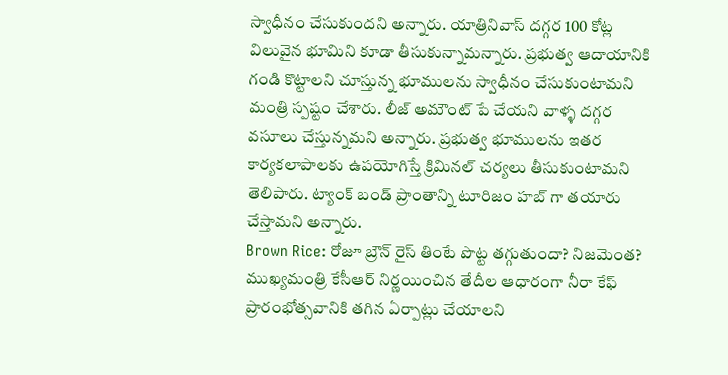స్వాధీనం చేసుకుందని అన్నారు. యాత్రినివాస్ దగ్గర 100 కోట్ల విలువైన భూమిని కూడా తీసుకున్నామన్నారు. ప్రభుత్వ ఆదాయానికి గండి కొట్టాలని చూస్తున్న భూములను స్వాధీనం చేసుకుంటామని మంత్రి స్పష్టం చేశారు. లీజ్ అమౌంట్ పే చేయని వాళ్ళ దగ్గర వసూలు చేస్తున్నమని అన్నారు. ప్రభుత్వ భూములను ఇతర కార్యకలాపాలకు ఉపయోగిస్తే క్రిమినల్ చర్యలు తీసుకుంటామని తెలిపారు. ట్యాంక్ బండ్ ప్రాంతాన్ని టూరిజం హబ్ గా తయారు చేస్తామని అన్నారు.
Brown Rice: రోజూ బ్రౌన్ రైస్ తింటే పొట్ట తగ్గుతుందా? నిజమెంత?
ముఖ్యమంత్రి కేసీఆర్ నిర్ణయించిన తేదీల ఆధారంగా నీరా కేఫ్ ప్రారంభోత్సవానికి తగిన ఏర్పాట్లు చేయాలని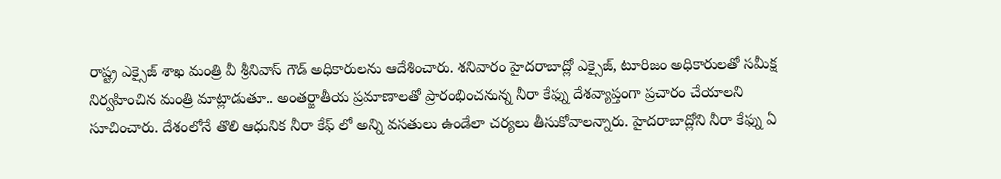రాష్ట్ర ఎక్సైజ్ శాఖ మంత్రి వీ శ్రీనివాస్ గౌడ్ అధికారులను ఆదేశించారు. శనివారం హైదరాబాద్లో ఎక్సైజ్, టూరిజం అధికారులతో సమీక్ష నిర్వహించిన మంత్రి మాట్లాడుతూ.. అంతర్జాతీయ ప్రమాణాలతో ప్రారంభించనున్న నీరా కేఫ్ను దేశవ్యాప్తంగా ప్రచారం చేయాలని సూచించారు. దేశంలోనే తొలి ఆధునిక నీరా కేఫ్ లో అన్ని వసతులు ఉండేలా చర్యలు తీసుకోవాలన్నారు. హైదరాబాద్లోని నీరా కేఫ్ను ఏ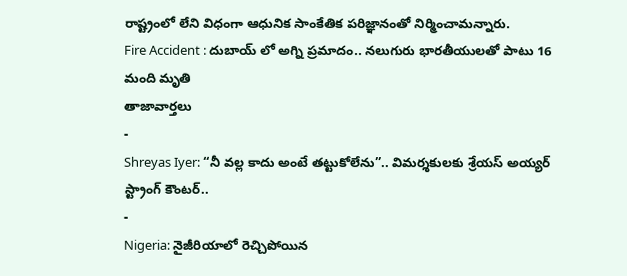రాష్ట్రంలో లేని విధంగా ఆధునిక సాంకేతిక పరిజ్ఞానంతో నిర్మించామన్నారు.
Fire Accident : దుబాయ్ లో అగ్ని ప్రమాదం.. నలుగురు భారతీయులతో పాటు 16 మంది మృతి
తాజావార్తలు
-
Shreyas Iyer: “నీ వల్ల కాదు అంటే తట్టుకోలేను”.. విమర్శకులకు శ్రేయస్ అయ్యర్ స్ట్రాంగ్ కౌంటర్..
-
Nigeria: నైజీరియాలో రెచ్చిపోయిన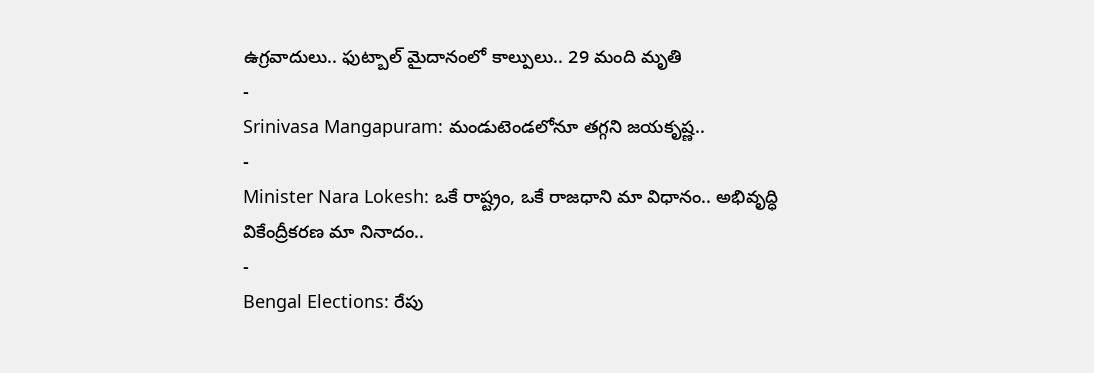ఉగ్రవాదులు.. ఫుట్బాల్ మైదానంలో కాల్పులు.. 29 మంది మృతి
-
Srinivasa Mangapuram: మండుటెండలోనూ తగ్గని జయకృష్ణ..
-
Minister Nara Lokesh: ఒకే రాష్ట్రం, ఒకే రాజధాని మా విధానం.. అభివృద్ధి వికేంద్రీకరణ మా నినాదం..
-
Bengal Elections: రేపు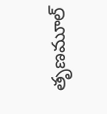తృణమూల్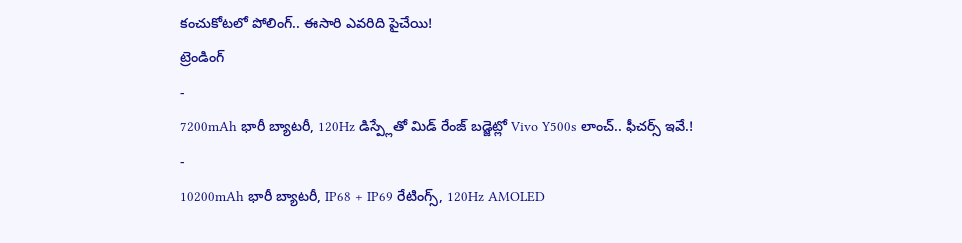కంచుకోటలో పోలింగ్.. ఈసారి ఎవరిది పైచేయి!
ట్రెండింగ్
-
7200mAh భారీ బ్యాటరీ, 120Hz డిస్ప్లేతో మిడ్ రేంజ్ బడ్జెట్లో Vivo Y500s లాంచ్.. ఫీచర్స్ ఇవే.!
-
10200mAh భారీ బ్యాటరీ, IP68 + IP69 రేటింగ్స్, 120Hz AMOLED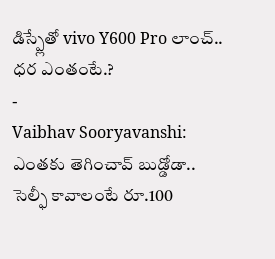డిస్ప్లేతో vivo Y600 Pro లాంచ్.. ధర ఎంతంటే.?
-
Vaibhav Sooryavanshi: ఎంతకు తెగించావ్ బుడ్డోడా.. సెల్ఫీ కావాలంటే రూ.100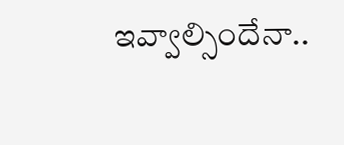ఇవ్వాల్సిందేనా..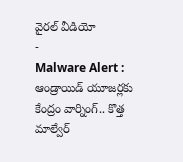వైరల్ వీడియో
-
Malware Alert : ఆండ్రాయిడ్ యూజర్లకు కేంద్రం వార్నింగ్.. కొత్త మాల్వేర్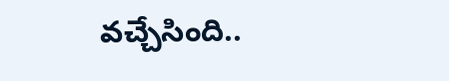వచ్చేసింది..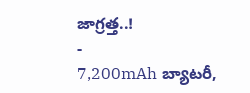జాగ్రత్త..!
-
7,200mAh బ్యాటరీ,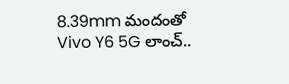8.39mm మందంతో Vivo Y6 5G లాంచ్..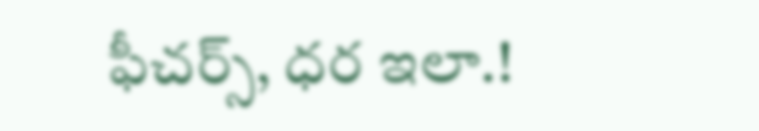ఫీచర్స్, ధర ఇలా.!